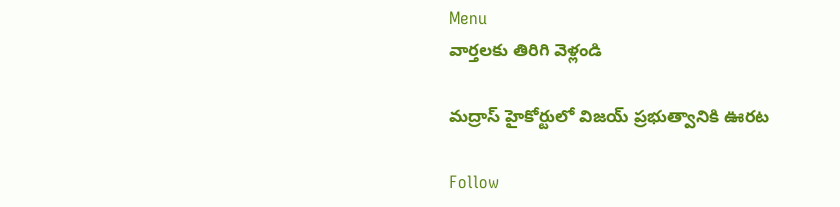Menu
వార్తలకు తిరిగి వెళ్లండి

మద్రాస్ హైకోర్టులో విజయ్ ప్రభుత్వానికి ఊరట

Follow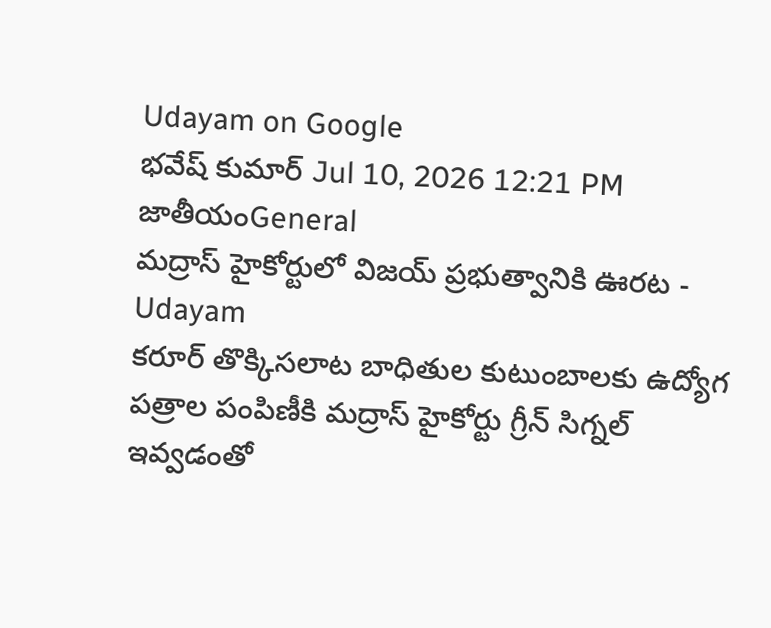Udayam on Google
భవేష్ కుమార్ Jul 10, 2026 12:21 PM జాతీయంGeneral
మద్రాస్ హైకోర్టులో విజయ్ ప్రభుత్వానికి ఊరట - Udayam
కరూర్ తొక్కిసలాట బాధితుల కుటుంబాలకు ఉద్యోగ పత్రాల పంపిణీకి మద్రాస్ హైకోర్టు గ్రీన్ సిగ్నల్ ఇవ్వడంతో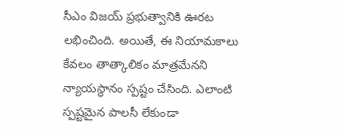సీఎం విజయ్ ప్రభుత్వానికి ఊరట లభించింది. అయితే, ఈ నియామకాలు కేవలం తాత్కాలికం మాత్రమేనని న్యాయస్థానం స్పష్టం చేసింది. ఎలాంటి స్పష్టమైన పాలసీ లేకుండా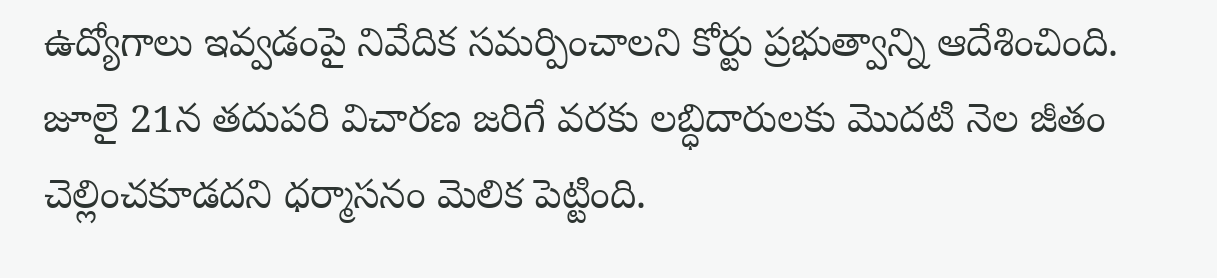ఉద్యోగాలు ఇవ్వడంపై నివేదిక సమర్పించాలని కోర్టు ప్రభుత్వాన్ని ఆదేశించింది. జూలై 21న తదుపరి విచారణ జరిగే వరకు లబ్ధిదారులకు మొదటి నెల జీతం చెల్లించకూడదని ధర్మాసనం మెలిక పెట్టింది.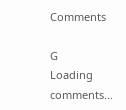Comments

G
Loading comments...